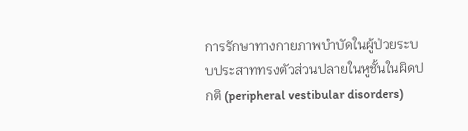การรักษาทางกายภาพบำบัดในผู้ป่วยระบบประสาททรงตัวส่วนปลายในหูชั้นในผิดปกติ (peripheral vestibular disorders)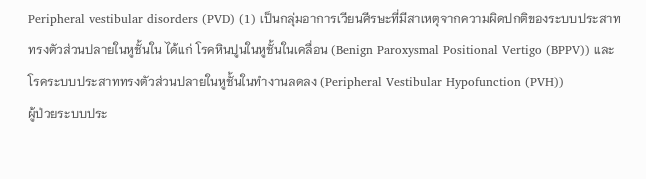Peripheral vestibular disorders (PVD) (1) เป็นกลุ่มอาการเวียนศีรษะที่มีสาเหตุจากความผิดปกติของระบบประสาททรงตัวส่วนปลายในหูชั้นใน ได้แก่ โรคหินปูนในหูชั้นในเคลื่อน (Benign Paroxysmal Positional Vertigo (BPPV)) และโรคระบบประสาททรงตัวส่วนปลายในหูชั้นในทำงานลดลง (Peripheral Vestibular Hypofunction (PVH))
ผู้ป่วยระบบประ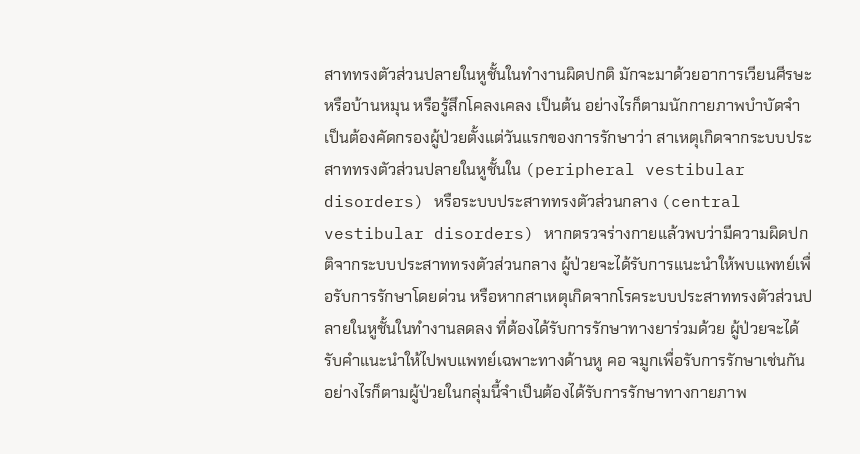สาททรงตัวส่วนปลายในหูชั้นในทำงานผิดปกติ มักจะมาด้วยอาการเวียนศีรษะ หรือบ้านหมุน หรือรู้สึกโคลงเคลง เป็นต้น อย่างไรก็ตามนักกายภาพบำบัดจำเป็นต้องคัดกรองผู้ป่วยตั้งแต่วันแรกของการรักษาว่า สาเหตุเกิดจากระบบประสาททรงตัวส่วนปลายในหูชั้นใน (peripheral vestibular disorders) หรือระบบประสาททรงตัวส่วนกลาง (central vestibular disorders) หากตรวจร่างกายแล้วพบว่ามีความผิดปกติจากระบบประสาททรงตัวส่วนกลาง ผู้ป่วยจะได้รับการแนะนำให้พบแพทย์เพื่อรับการรักษาโดยด่วน หรือหากสาเหตุเกิดจากโรคระบบประสาททรงตัวส่วนปลายในหูชั้นในทำงานลดลง ที่ต้องได้รับการรักษาทางยาร่วมด้วย ผู้ป่วยจะได้รับคำแนะนำให้ไปพบแพทย์เฉพาะทางด้านหู คอ จมูกเพื่อรับการรักษาเช่นกัน อย่างไรก็ตามผู้ป่วยในกลุ่มนี้จำเป็นต้องได้รับการรักษาทางกายภาพ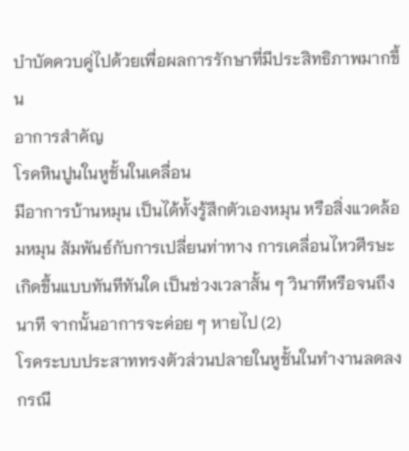บำบัดควบคู่ไปด้วยเพื่อผลการรักษาที่มีประสิทธิภาพมากขึ้น
อาการสำคัญ
โรคหินปูนในหูชั้นในเคลื่อน
มีอาการบ้านหมุน เป็นได้ทั้งรู้สึกตัวเองหมุน หรือสิ่งแวดล้อมหมุน สัมพันธ์กับการเปลี่ยนท่าทาง การเคลื่อนไหวศีรษะ เกิดขึ้นแบบทันทีทันใด เป็นช่วงเวลาสั้น ๆ วินาทีหรือจนถึงนาที จากนั้นอาการจะค่อย ๆ หายไป (2)
โรคระบบประสาททรงตัวส่วนปลายในหูชั้นในทำงานลดลง
กรณี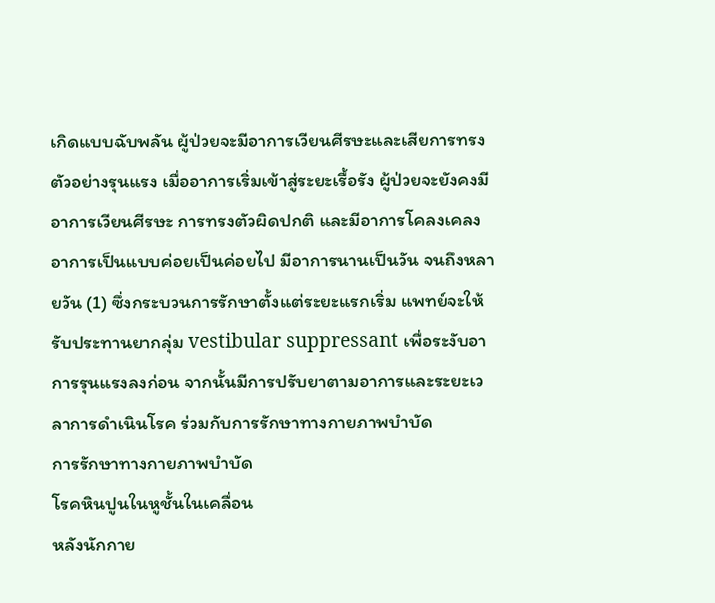เกิดแบบฉับพลัน ผู้ป่วยจะมีอาการเวียนศีรษะและเสียการทรงตัวอย่างรุนแรง เมื่ออาการเริ่มเข้าสู่ระยะเรื้อรัง ผู้ป่วยจะยังคงมีอาการเวียนศีรษะ การทรงตัวผิดปกติ และมีอาการโคลงเคลง อาการเป็นแบบค่อยเป็นค่อยไป มีอาการนานเป็นวัน จนถึงหลายวัน (1) ซึ่งกระบวนการรักษาตั้งแต่ระยะแรกเริ่ม แพทย์จะให้รับประทานยากลุ่ม vestibular suppressant เพื่อระงับอาการรุนแรงลงก่อน จากนั้นมีการปรับยาตามอาการและระยะเวลาการดำเนินโรค ร่วมกับการรักษาทางกายภาพบำบัด
การรักษาทางกายภาพบำบัด
โรคหินปูนในหูชั้นในเคลื่อน
หลังนักกาย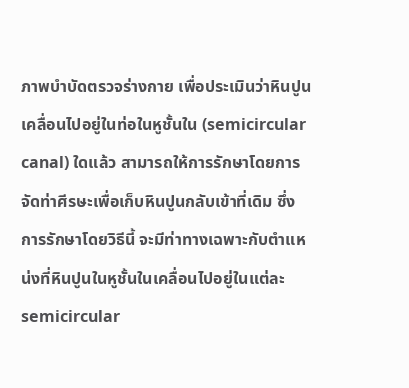ภาพบำบัดตรวจร่างกาย เพื่อประเมินว่าหินปูนเคลื่อนไปอยู่ในท่อในหูชั้นใน (semicircular canal) ใดแล้ว สามารถให้การรักษาโดยการจัดท่าศีรษะเพื่อเก็บหินปูนกลับเข้าที่เดิม ซึ่งการรักษาโดยวิธีนี้ จะมีท่าทางเฉพาะกับตำแหน่งที่หินปูนในหูชั้นในเคลื่อนไปอยู่ในแต่ละ semicircular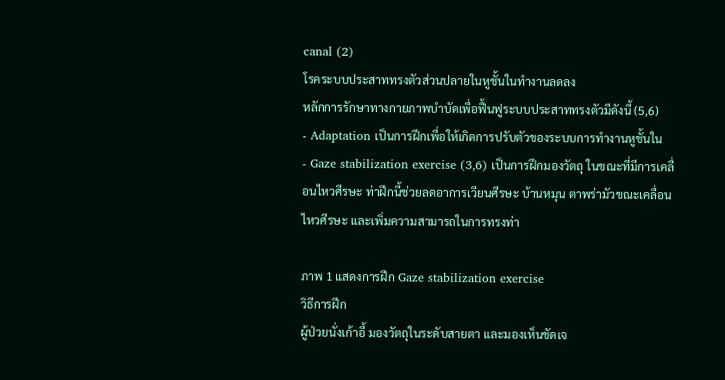canal (2)
โรคระบบประสาททรงตัวส่วนปลายในหูชั้นในทำงานลดลง
หลักการรักษาทางกายภาพบำบัดเพื่อฟื้นฟูระบบประสาททรงตัวมีดังนี้ (5,6)
- Adaptation เป็นการฝึกเพื่อให้เกิดการปรับตัวของระบบการทำงานหูชั้นใน
- Gaze stabilization exercise (3,6) เป็นการฝึกมองวัตถุ ในขณะที่มีการเคลื่อนไหวศีรษะ ท่าฝึกนี้ช่วยลดอาการเวียนศีรษะ บ้านหมุน ตาพร่ามัวขณะเคลื่อนไหวศีรษะ และเพิ่มความสามารถในการทรงท่า

ภาพ 1 แสดงการฝึก Gaze stabilization exercise
วิธีการฝึก
ผู้ป่วยนั่งเก้าอี้ มองวัตถุในระดับสายตา และมองเห็นชัดเจ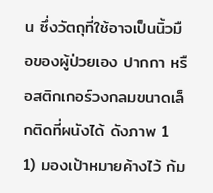น ซึ่งวัตถุที่ใช้อาจเป็นนิ้วมือของผู้ป่วยเอง ปากกา หรือสติกเกอร์วงกลมขนาดเล็กติดที่ผนังได้ ดังภาพ 1
1) มองเป้าหมายค้างไว้ ก้ม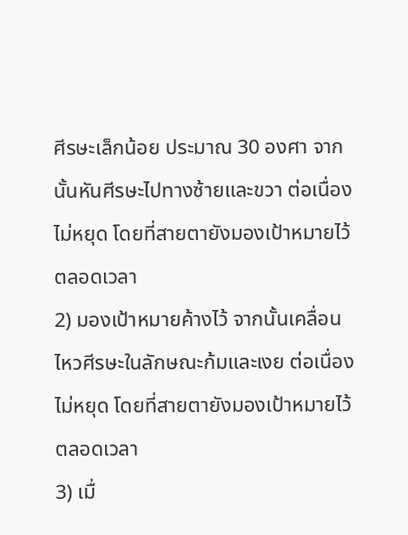ศีรษะเล็กน้อย ประมาณ 30 องศา จากนั้นหันศีรษะไปทางซ้ายและขวา ต่อเนื่องไม่หยุด โดยที่สายตายังมองเป้าหมายไว้ตลอดเวลา
2) มองเป้าหมายค้างไว้ จากนั้นเคลื่อนไหวศีรษะในลักษณะก้มและเงย ต่อเนื่องไม่หยุด โดยที่สายตายังมองเป้าหมายไว้ตลอดเวลา
3) เมื่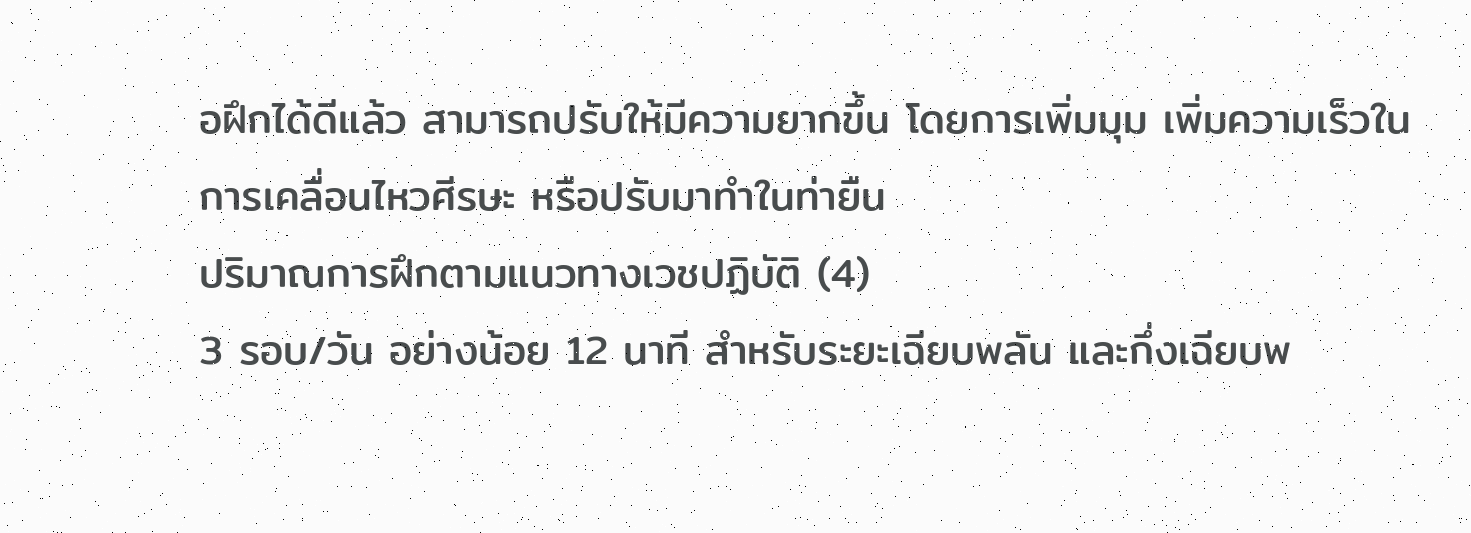อฝึกได้ดีแล้ว สามารถปรับให้มีความยากขึ้น โดยการเพิ่มมุม เพิ่มความเร็วในการเคลื่อนไหวศีรษะ หรือปรับมาทำในท่ายืน
ปริมาณการฝึกตามแนวทางเวชปฏิบัติ (4)
3 รอบ/วัน อย่างน้อย 12 นาที สำหรับระยะเฉียบพลัน และกึ่งเฉียบพ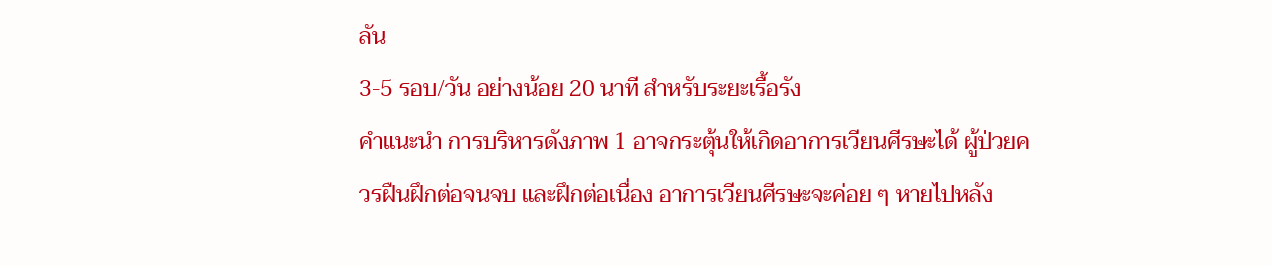ลัน
3-5 รอบ/วัน อย่างน้อย 20 นาที สำหรับระยะเรื้อรัง
คำแนะนำ การบริหารดังภาพ 1 อาจกระตุ้นให้เกิดอาการเวียนศีรษะได้ ผู้ป่วยควรฝืนฝึกต่อจนจบ และฝึกต่อเนื่อง อาการเวียนศีรษะจะค่อย ๆ หายไปหลัง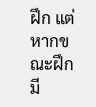ฝึก แต่หากขณะฝึก มี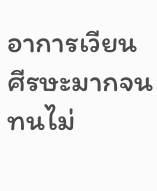อาการเวียนศีรษะมากจนทนไม่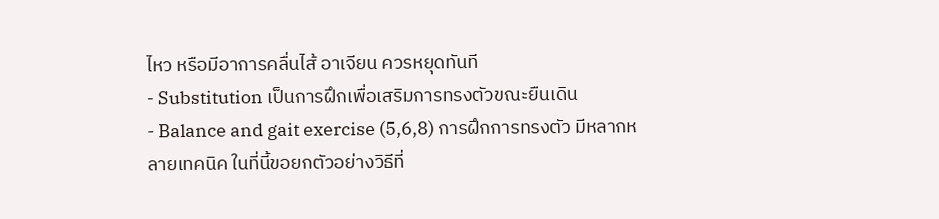ไหว หรือมีอาการคลื่นไส้ อาเจียน ควรหยุดทันที
- Substitution เป็นการฝึกเพื่อเสริมการทรงตัวขณะยืนเดิน
- Balance and gait exercise (5,6,8) การฝึกการทรงตัว มีหลากหลายเทคนิค ในที่นี้ขอยกตัวอย่างวิธีที่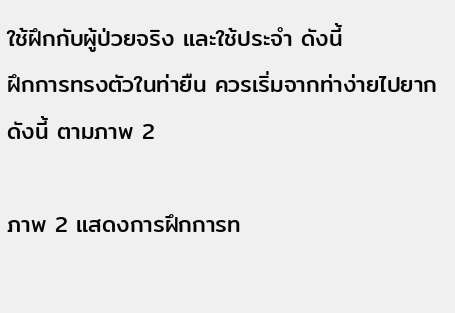ใช้ฝึกกับผู้ป่วยจริง และใช้ประจำ ดังนี้
ฝึกการทรงตัวในท่ายืน ควรเริ่มจากท่าง่ายไปยาก ดังนี้ ตามภาพ 2

ภาพ 2 แสดงการฝึกการท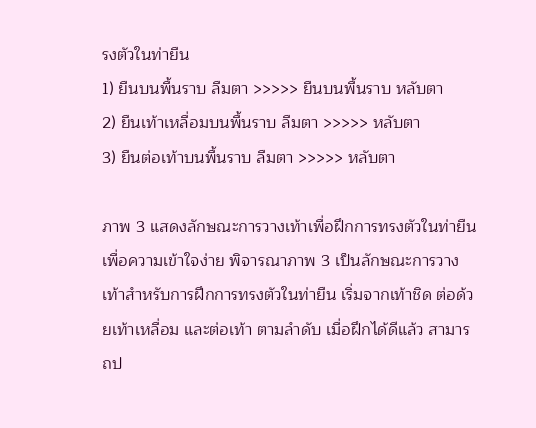รงตัวในท่ายืน
1) ยืนบนพื้นราบ ลืมตา >>>>> ยืนบนพื้นราบ หลับตา
2) ยืนเท้าเหลื่อมบนพื้นราบ ลืมตา >>>>> หลับตา
3) ยืนต่อเท้าบนพื้นราบ ลืมตา >>>>> หลับตา

ภาพ 3 แสดงลักษณะการวางเท้าเพื่อฝึกการทรงตัวในท่ายืน
เพื่อความเข้าใจง่าย พิจารณาภาพ 3 เป็นลักษณะการวางเท้าสำหรับการฝึกการทรงตัวในท่ายืน เริ่มจากเท้าชิด ต่อด้วยเท้าเหลื่อม และต่อเท้า ตามลำดับ เมื่อฝึกได้ดีแล้ว สามารถป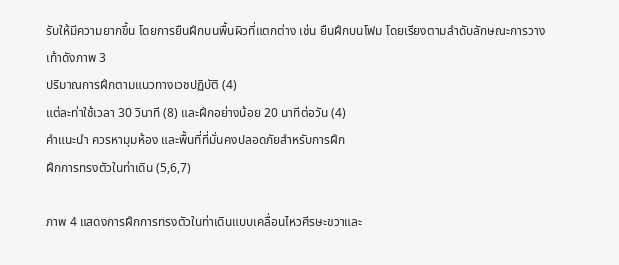รับให้มีความยากขึ้น โดยการยืนฝึกบนพื้นผิวที่แตกต่าง เช่น ยืนฝึกบนโฟม โดยเรียงตามลำดับลักษณะการวางเท้าดังภาพ 3
ปริมาณการฝึกตามแนวทางเวชปฏิบัติ (4)
แต่ละท่าใช้เวลา 30 วินาที (8) และฝึกอย่างน้อย 20 นาทีต่อวัน (4)
คำแนะนำ ควรหามุมห้อง และพื้นที่ที่มั่นคงปลอดภัยสำหรับการฝึก
ฝึกการทรงตัวในท่าเดิน (5,6,7)

ภาพ 4 แสดงการฝึกการทรงตัวในท่าเดินแบบเคลื่อนไหวศีรษะขวาและ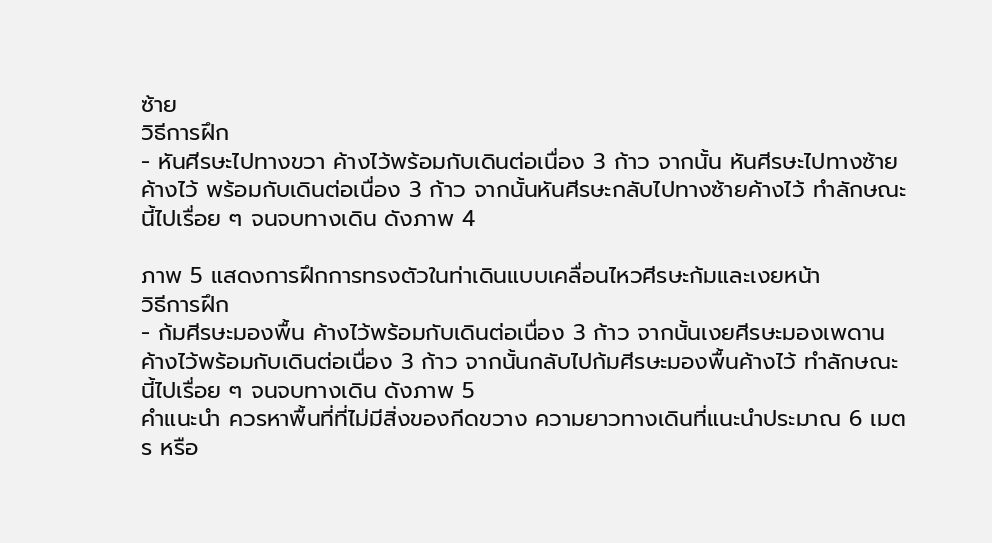ซ้าย
วิธีการฝึก
- หันศีรษะไปทางขวา ค้างไว้พร้อมกับเดินต่อเนื่อง 3 ก้าว จากนั้น หันศีรษะไปทางซ้ายค้างไว้ พร้อมกับเดินต่อเนื่อง 3 ก้าว จากนั้นหันศีรษะกลับไปทางซ้ายค้างไว้ ทำลักษณะนี้ไปเรื่อย ๆ จนจบทางเดิน ดังภาพ 4

ภาพ 5 แสดงการฝึกการทรงตัวในท่าเดินแบบเคลื่อนไหวศีรษะก้มและเงยหน้า
วิธีการฝึก
- ก้มศีรษะมองพื้น ค้างไว้พร้อมกับเดินต่อเนื่อง 3 ก้าว จากนั้นเงยศีรษะมองเพดาน ค้างไว้พร้อมกับเดินต่อเนื่อง 3 ก้าว จากนั้นกลับไปก้มศีรษะมองพื้นค้างไว้ ทำลักษณะนี้ไปเรื่อย ๆ จนจบทางเดิน ดังภาพ 5
คำแนะนำ ควรหาพื้นที่ที่ไม่มีสิ่งของกีดขวาง ความยาวทางเดินที่แนะนำประมาณ 6 เมตร หรือ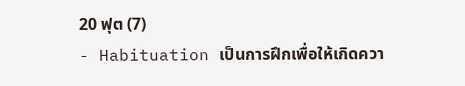20 ฟุต (7)
- Habituation เป็นการฝึกเพื่อให้เกิดควา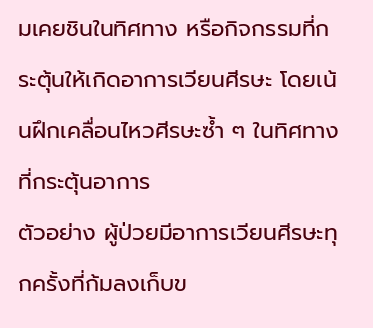มเคยชินในทิศทาง หรือกิจกรรมที่กระตุ้นให้เกิดอาการเวียนศีรษะ โดยเน้นฝึกเคลื่อนไหวศีรษะซ้ำ ๆ ในทิศทางที่กระตุ้นอาการ
ตัวอย่าง ผู้ป่วยมีอาการเวียนศีรษะทุกครั้งที่ก้มลงเก็บข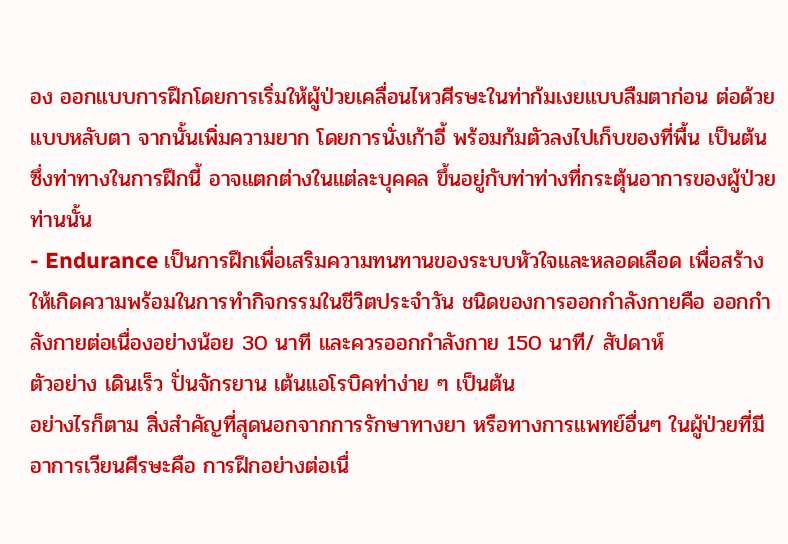อง ออกแบบการฝึกโดยการเริ่มให้ผู้ป่วยเคลื่อนไหวศีรษะในท่าก้มเงยแบบลืมตาก่อน ต่อด้วยแบบหลับตา จากนั้นเพิ่มความยาก โดยการนั่งเก้าอี้ พร้อมก้มตัวลงไปเก็บของที่พื้น เป็นต้น ซึ่งท่าทางในการฝึกนี้ อาจแตกต่างในแต่ละบุคคล ขึ้นอยู่กับท่าท่างที่กระตุ้นอาการของผู้ป่วยท่านนั้น
- Endurance เป็นการฝึกเพื่อเสริมความทนทานของระบบหัวใจและหลอดเลือด เพื่อสร้างให้เกิดความพร้อมในการทำกิจกรรมในชีวิตประจำวัน ชนิดของการออกกำลังกายคือ ออกกำลังกายต่อเนื่องอย่างน้อย 30 นาที และควรออกกำลังกาย 150 นาที/ สัปดาห์
ตัวอย่าง เดินเร็ว ปั่นจักรยาน เต้นแอโรบิคท่าง่าย ๆ เป็นต้น
อย่างไรก็ตาม สิ่งสำคัญที่สุดนอกจากการรักษาทางยา หรือทางการแพทย์อื่นๆ ในผู้ป่วยที่มีอาการเวียนศีรษะคือ การฝึกอย่างต่อเนื่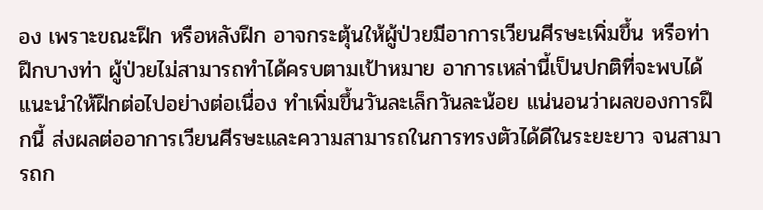อง เพราะขณะฝึก หรือหลังฝึก อาจกระตุ้นให้ผู้ป่วยมีอาการเวียนศีรษะเพิ่มขึ้น หรือท่าฝึกบางท่า ผู้ป่วยไม่สามารถทำได้ครบตามเป้าหมาย อาการเหล่านี้เป็นปกติที่จะพบได้ แนะนำให้ฝึกต่อไปอย่างต่อเนื่อง ทำเพิ่มขึ้นวันละเล็กวันละน้อย แน่นอนว่าผลของการฝึกนี้ ส่งผลต่ออาการเวียนศีรษะและความสามารถในการทรงตัวได้ดีในระยะยาว จนสามารถก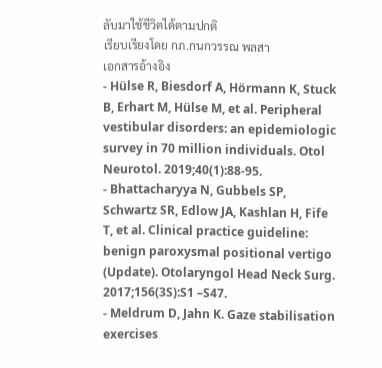ลับมาใช้ชีวิตได้ตามปกติ
เรียบเรียงโดย กภ.กนกวรรณ พลสา
เอกสารอ้างอิง
- Hülse R, Biesdorf A, Hörmann K, Stuck B, Erhart M, Hülse M, et al. Peripheral vestibular disorders: an epidemiologic survey in 70 million individuals. Otol Neurotol. 2019;40(1):88-95.
- Bhattacharyya N, Gubbels SP, Schwartz SR, Edlow JA, Kashlan H, Fife T, et al. Clinical practice guideline: benign paroxysmal positional vertigo (Update). Otolaryngol Head Neck Surg. 2017;156(3S):S1 –S47.
- Meldrum D, Jahn K. Gaze stabilisation exercises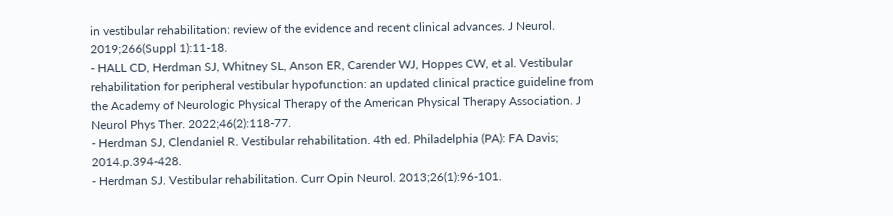in vestibular rehabilitation: review of the evidence and recent clinical advances. J Neurol. 2019;266(Suppl 1):11-18.
- HALL CD, Herdman SJ, Whitney SL, Anson ER, Carender WJ, Hoppes CW, et al. Vestibular rehabilitation for peripheral vestibular hypofunction: an updated clinical practice guideline from the Academy of Neurologic Physical Therapy of the American Physical Therapy Association. J Neurol Phys Ther. 2022;46(2):118-77.
- Herdman SJ, Clendaniel R. Vestibular rehabilitation. 4th ed. Philadelphia (PA): FA Davis; 2014.p.394-428.
- Herdman SJ. Vestibular rehabilitation. Curr Opin Neurol. 2013;26(1):96-101.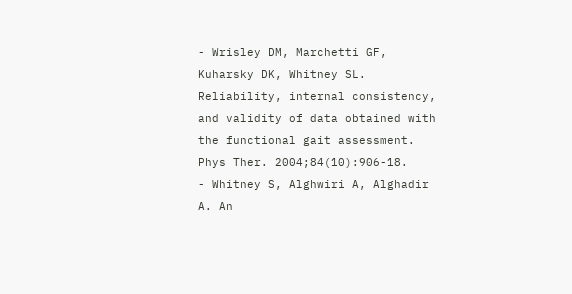- Wrisley DM, Marchetti GF, Kuharsky DK, Whitney SL. Reliability, internal consistency, and validity of data obtained with the functional gait assessment. Phys Ther. 2004;84(10):906-18.
- Whitney S, Alghwiri A, Alghadir A. An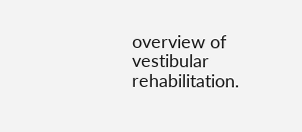overview of vestibular rehabilitation.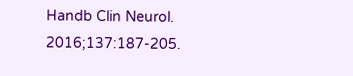Handb Clin Neurol. 2016;137:187-205.